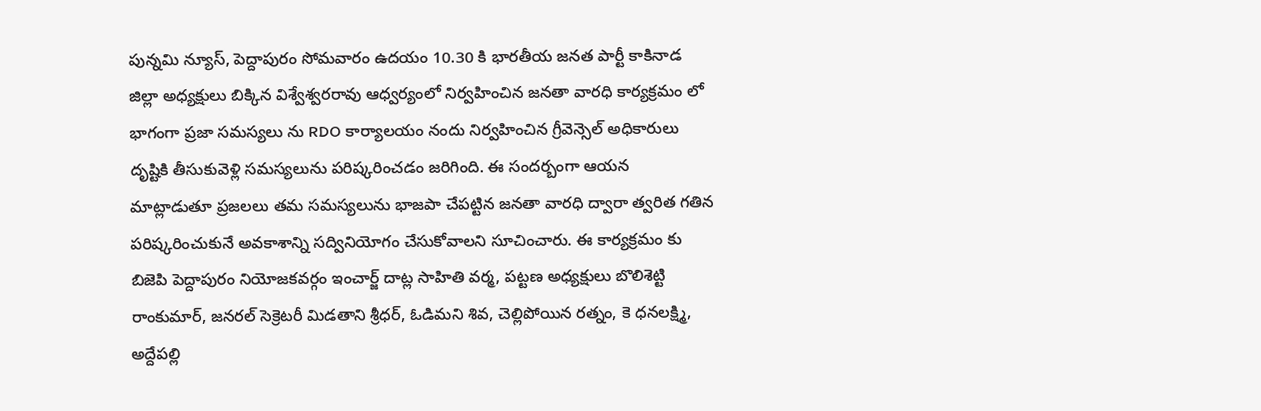పున్నమి న్యూస్, పెద్దాపురం సోమవారం ఉదయం 10.30 కి భారతీయ జనత పార్టీ కాకినాడ జిల్లా అధ్యక్షులు బిక్కిన విశ్వేశ్వరరావు ఆధ్వర్యంలో నిర్వహించిన జనతా వారధి కార్యక్రమం లో భాగంగా ప్రజా సమస్యలు ను RDO కార్యాలయం నందు నిర్వహించిన గ్రీవెన్సెల్ అధికారులు దృష్టికి తీసుకువెళ్లి సమస్యలును పరిష్కరించడం జరిగింది. ఈ సందర్బంగా ఆయన మాట్లాడుతూ ప్రజలలు తమ సమస్యలును భాజపా చేపట్టిన జనతా వారధి ద్వారా త్వరిత గతిన పరిష్కరించుకునే అవకాశాన్ని సద్వినియోగం చేసుకోవాలని సూచించారు. ఈ కార్యక్రమం కు బిజెపి పెద్దాపురం నియోజకవర్గం ఇంచార్జ్ దాట్ల సాహితి వర్మ, పట్టణ అధ్యక్షులు బొలిశెట్టి రాంకుమార్, జనరల్ సెక్రెటరీ మిడతాని శ్రీధర్, ఓడిమని శివ, చెల్లిపోయిన రత్నం, కె ధనలక్ష్మి, అద్దేపల్లి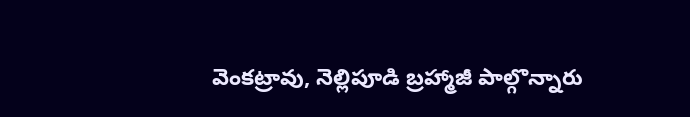వెంకట్రావు, నెల్లిపూడి బ్రహ్మాజీ పాల్గొన్నారు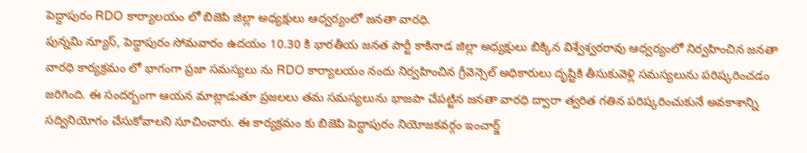పెద్దాపురం RDO కార్యాలయం లో బిజెపి జిల్లా అధ్యక్షులు ఆధ్వర్యంలో జనతా వారధి.
పున్నమి న్యూస్, పెద్దాపురం సోమవారం ఉదయం 10.30 కి భారతీయ జనత పార్టీ కాకినాడ జిల్లా అధ్యక్షులు బిక్కిన విశ్వేశ్వరరావు ఆధ్వర్యంలో నిర్వహించిన జనతా వారధి కార్యక్రమం లో భాగంగా ప్రజా సమస్యలు ను RDO కార్యాలయం నందు నిర్వహించిన గ్రీవెన్సెల్ అధికారులు దృష్టికి తీసుకువెళ్లి సమస్యలును పరిష్కరించడం జరిగింది. ఈ సందర్బంగా ఆయన మాట్లాడుతూ ప్రజలలు తమ సమస్యలును భాజపా చేపట్టిన జనతా వారధి ద్వారా త్వరిత గతిన పరిష్కరించుకునే అవకాశాన్ని సద్వినియోగం చేసుకోవాలని సూచించారు. ఈ కార్యక్రమం కు బిజెపి పెద్దాపురం నియోజకవర్గం ఇంచార్జ్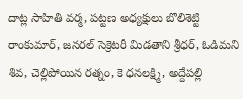దాట్ల సాహితి వర్మ, పట్టణ అధ్యక్షులు బొలిశెట్టి రాంకుమార్, జనరల్ సెక్రెటరీ మిడతాని శ్రీధర్, ఓడిమని శివ, చెల్లిపోయిన రత్నం, కె ధనలక్ష్మి, అద్దేపల్లి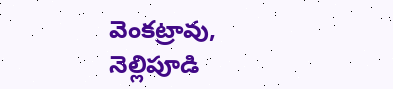వెంకట్రావు, నెల్లిపూడి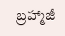బ్రహ్మాజీ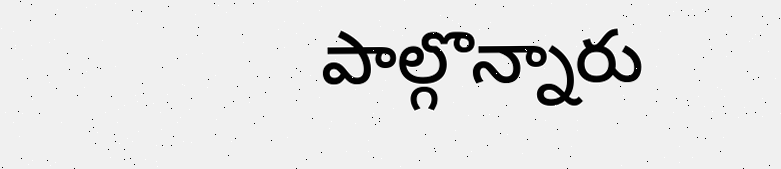పాల్గొన్నారు